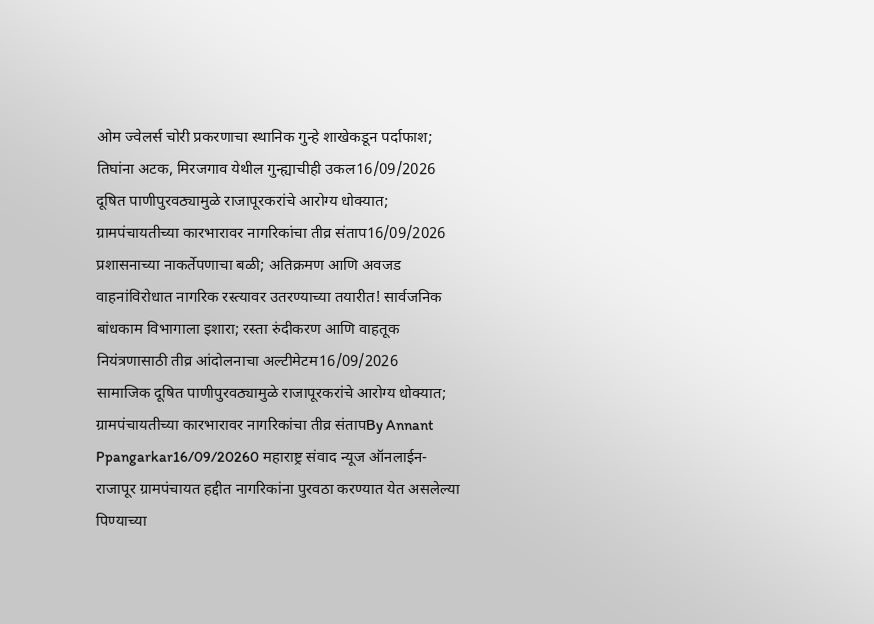ओम ज्वेलर्स चोरी प्रकरणाचा स्थानिक गुन्हे शाखेकडून पर्दाफाश; तिघांना अटक, मिरजगाव येथील गुन्ह्याचीही उकल16/09/2026
दूषित पाणीपुरवठ्यामुळे राजापूरकरांचे आरोग्य धोक्यात; ग्रामपंचायतीच्या कारभारावर नागरिकांचा तीव्र संताप16/09/2026
प्रशासनाच्या नाकर्तेपणाचा बळी; अतिक्रमण आणि अवजड वाहनांविरोधात नागरिक रस्त्यावर उतरण्याच्या तयारीत! सार्वजनिक बांधकाम विभागाला इशारा; रस्ता रुंदीकरण आणि वाहतूक नियंत्रणासाठी तीव्र आंदोलनाचा अल्टीमेटम16/09/2026
सामाजिक दूषित पाणीपुरवठ्यामुळे राजापूरकरांचे आरोग्य धोक्यात; ग्रामपंचायतीच्या कारभारावर नागरिकांचा तीव्र संतापBy Annant Ppangarkar16/09/20260 महाराष्ट्र संवाद न्यूज ऑनलाईन- राजापूर ग्रामपंचायत हद्दीत नागरिकांना पुरवठा करण्यात येत असलेल्या पिण्याच्या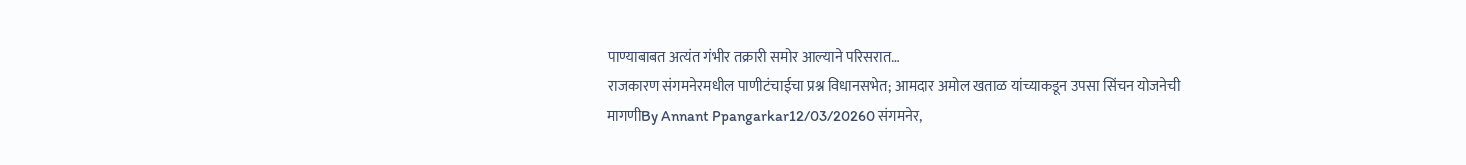पाण्याबाबत अत्यंत गंभीर तक्रारी समोर आल्याने परिसरात…
राजकारण संगमनेरमधील पाणीटंचाईचा प्रश्न विधानसभेत; आमदार अमोल खताळ यांच्याकडून उपसा सिंचन योजनेची मागणीBy Annant Ppangarkar12/03/20260 संगमनेर,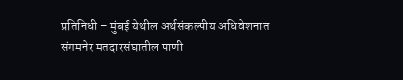प्रतिनिधी – मुंबई येथील अर्थसंकल्पीय अधिवेशनात संगमनेर मतदारसंघातील पाणी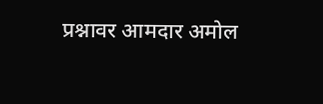प्रश्नावर आमदार अमोल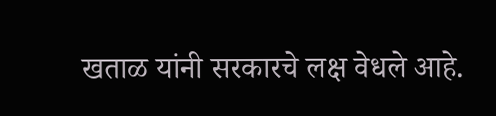खताळ यांनी सरकारचे लक्ष वेधले आहे.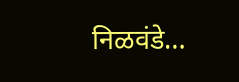निळवंडे…